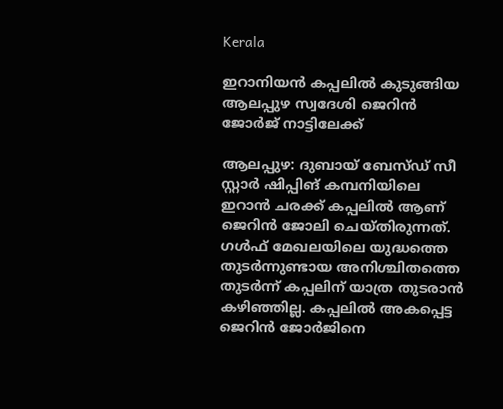Kerala

ഇറാനിയൻ കപ്പലിൽ കുടുങ്ങിയ ആലപ്പുഴ സ്വദേശി ജെറിൻ ജോർജ് നാട്ടിലേക്ക്

ആലപ്പുഴ: ദുബായ് ബേസ്ഡ് സീ സ്റ്റാർ ഷിപ്പിങ് കമ്പനിയിലെ ഇറാൻ ചരക്ക് കപ്പലിൽ ആണ് ജെറിൻ ജോലി ചെയ്തിരുന്നത്. ഗൾഫ് മേഖലയിലെ യുദ്ധത്തെ തുടർന്നുണ്ടായ അനിശ്ചിതത്തെ തുടർന്ന് കപ്പലിന് യാത്ര തുടരാൻ കഴിഞ്ഞില്ല. കപ്പലിൽ അകപ്പെട്ട ജെറിൻ ജോർജിനെ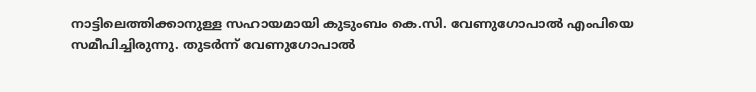നാട്ടിലെത്തിക്കാനുള്ള സഹായമായി കുടുംബം കെ.സി. വേണുഗോപാൽ എംപിയെ സമീപിച്ചിരുന്നു. തുടർന്ന് വേണുഗോപാൽ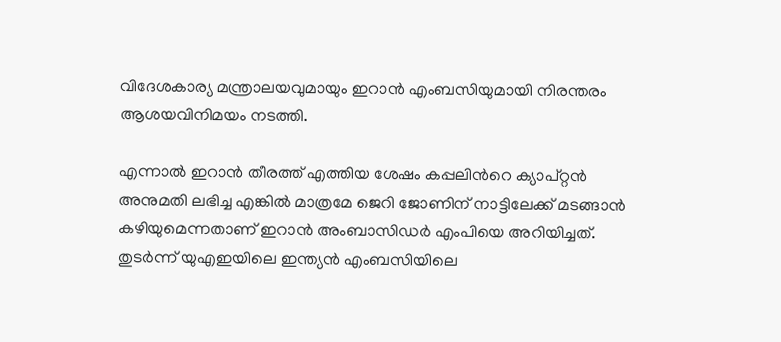വിദേശകാര്യ മന്ത്രാലയവുമായും ഇറാൻ എംബസിയുമായി നിരന്തരം ആശയവിനിമയം നടത്തി.

എന്നാൽ ഇറാൻ തീരത്ത് എത്തിയ ശേഷം കപ്പലിന്‍റെ ക്യാപ്റ്റൻ അനുമതി ലഭിച്ച എങ്കിൽ മാത്രമേ ജെറി ജോണിന് നാട്ടിലേക്ക് മടങ്ങാൻ കഴിയുമെന്നതാണ് ഇറാൻ അംബാസിഡർ എംപിയെ അറിയിച്ചത്. തുടർന്ന് യുഎഇയിലെ ഇന്ത്യൻ എംബസിയിലെ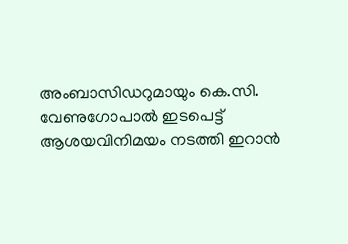അംബാസിഡറുമായും കെ.സി. വേണുഗോപാൽ ഇടപെട്ട് ആശയവിനിമയം നടത്തി ഇറാൻ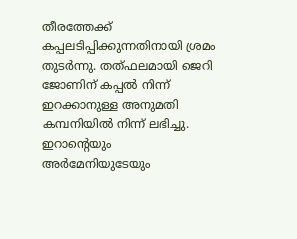തീരത്തേക്ക് കപ്പലടിപ്പിക്കുന്നതിനായി ശ്രമം തുടർന്നു. തത്ഫലമായി ജെറി ജോണിന് കപ്പൽ നിന്ന് ഇറക്കാനുള്ള അനുമതി കമ്പനിയിൽ നിന്ന് ലഭിച്ചു. ഇറാന്‍റെയും അർമേനിയുടേയും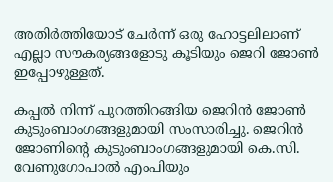അതിർത്തിയോട് ചേർന്ന് ഒരു ഹോട്ടലിലാണ് എല്ലാ സൗകര്യങ്ങളോടു കൂടിയും ജെറി ജോൺ ഇപ്പോഴുള്ളത്.

കപ്പൽ നിന്ന് പുറത്തിറങ്ങിയ ജെറിൻ ജോൺ കുടുംബാംഗങ്ങളുമായി സംസാരിച്ചു. ജെറിൻ ജോണിന്‍റെ കുടുംബാംഗങ്ങളുമായി കെ.സി. വേണുഗോപാൽ എംപിയും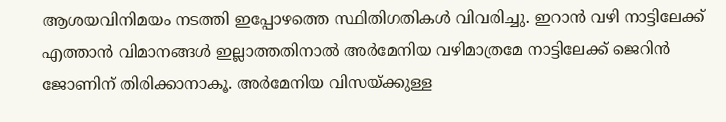ആശയവിനിമയം നടത്തി ഇപ്പോഴത്തെ സ്ഥിതിഗതികൾ വിവരിച്ചു. ഇറാൻ വഴി നാട്ടിലേക്ക് എത്താൻ വിമാനങ്ങൾ ഇല്ലാത്തതിനാൽ അർമേനിയ വഴിമാത്രമേ നാട്ടിലേക്ക് ജെറിൻ ജോണിന് തിരിക്കാനാകൂ. അർമേനിയ വിസയ്ക്കുള്ള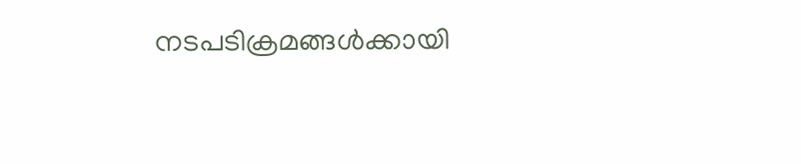നടപടിക്രമങ്ങൾക്കായി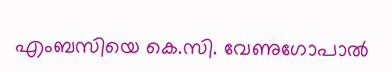എംബസിയെ കെ.സി. വേണുഗോപാൽ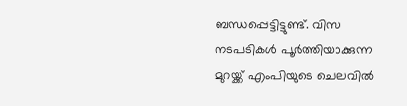ബന്ധപ്പെട്ടിട്ടുണ്ട്. വിസ നടപടികൾ പൂർത്തിയാക്കുന്ന മുറയ്ക്ക് എംപിയുടെ ചെലവിൽ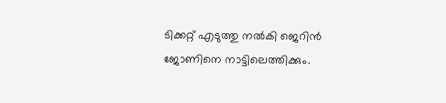ടിക്കറ്റ് എടുത്തു നൽകി ജെറിൻ ജോണിനെ നാട്ടിലെത്തിക്കും.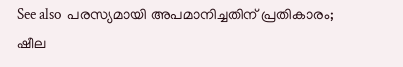See also  പരസ്യമായി അപമാനിച്ചതിന് പ്രതികാരം; ഷീല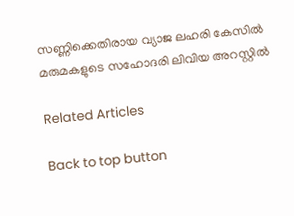സണ്ണിക്കെതിരായ വ്യാജ ലഹരി കേസിൽ മരുമകളുടെ സഹോദരി ലിവിയ അറസ്റ്റിൽ

Related Articles

Back to top button